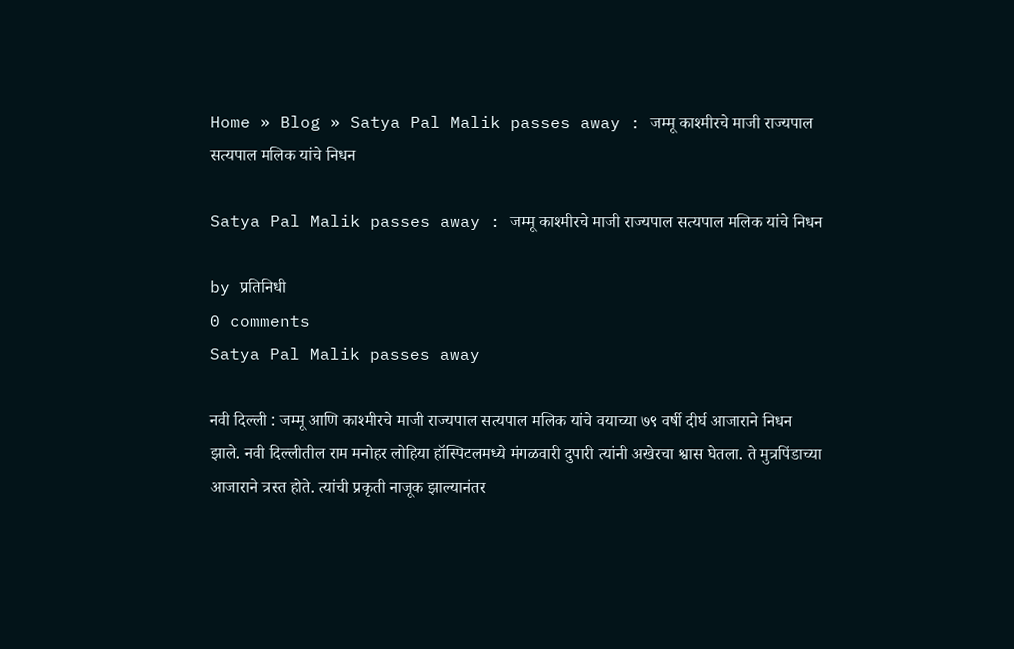Home » Blog » Satya Pal Malik passes away : जम्मू काश्मीरचे माजी राज्यपाल सत्यपाल मलिक यांचे निधन

Satya Pal Malik passes away : जम्मू काश्मीरचे माजी राज्यपाल सत्यपाल मलिक यांचे निधन

by प्रतिनिधी
0 comments
Satya Pal Malik passes away

नवी दिल्ली : जम्मू आणि काश्मीरचे माजी राज्यपाल सत्यपाल मलिक यांचे वयाच्या ७९ वर्षी दीर्घ आजाराने निधन झाले. नवी दिल्लीतील राम मनोहर लोहिया हॉस्पिटलमध्ये मंगळवारी दुपारी त्यांनी अखेरचा श्वास घेतला. ते मुत्रपिंडाच्या आजाराने त्रस्त होते. त्यांची प्रकृती नाजूक झाल्यानंतर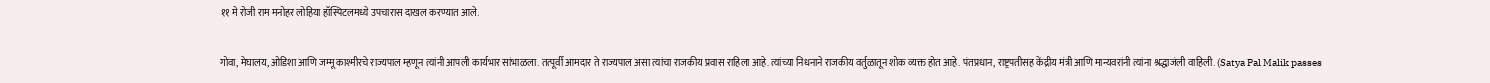११ मे रोजी राम मनोहर लोहिया हॉस्पिटलमध्ये उपचारास दाखल करण्यात आले.

गोवा, मेघालय, ओडिशा आणि जम्मू काश्मीरचे राज्यपाल म्हणून त्यांनी आपली कार्यभार सांभाळला. तत्पूर्वी आमदार ते राज्यपाल असा त्यांचा राजकीय प्रवास राहिला आहे. त्यांच्या निधनाने राजकीय वर्तुळातून शोक व्यक्त होत आहे. पंतप्रधान, राष्ट्रपतीसह केंद्रीय मंत्री आणि मान्यवरांनी त्यांना श्रद्धाजंली वाहिली. (Satya Pal Malik passes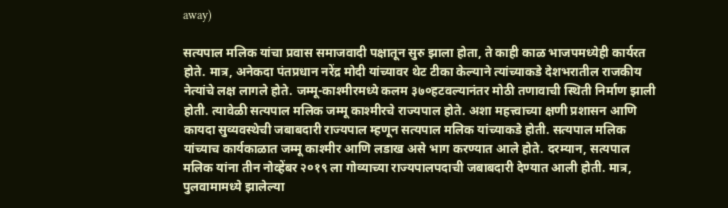away)

सत्यपाल मलिक यांचा प्रवास समाजवादी पक्षातून सुरु झाला होता, ते काही काळ भाजपमध्येही कार्यरत होते. मात्र, अनेकदा पंतप्रधान नरेंद्र मोदी यांच्यावर थेट टीका केल्याने त्यांच्याकडे देशभरातील राजकीय नेत्यांचे लक्ष लागले होते. जम्मू-काश्मीरमध्ये कलम ३७०हटवल्यानंतर मोठी तणावाची स्थिती निर्माण झाली होती. त्यावेळी सत्यपाल मलिक जम्मू काश्मीरचे राज्यपाल होते. अशा महत्त्वाच्या क्षणी प्रशासन आणि कायदा सुव्यवस्थेची जबाबदारी राज्यपाल म्हणून सत्यपाल मलिक यांच्याकडे होती. सत्यपाल मलिक यांच्याच कार्यकाळात जम्मू काश्मीर आणि लडाख असे भाग करण्यात आले होते. दरम्यान, सत्यपाल मलिक यांना तीन नोव्हेंबर २०१९ ला गोव्याच्या राज्यपालपदाची जबाबदारी देण्यात आली होती. मात्र, पुलवामामध्ये झालेल्या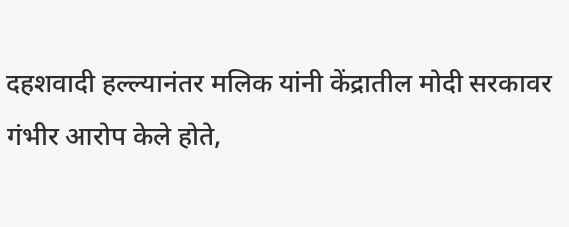दहशवादी हल्ल्यानंतर मलिक यांनी केंद्रातील मोदी सरकावर गंभीर आरोप केले होते,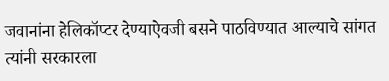जवानांना हेलिकॉप्टर देण्याऐवजी बसने पाठविण्यात आल्याचे सांगत त्यांनी सरकारला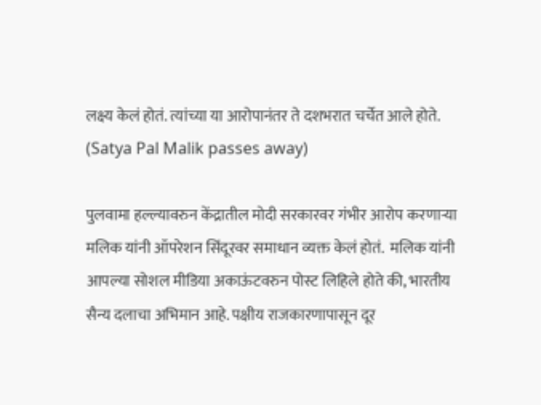लक्ष्य केलं होतं. त्यांच्या या आरोपानंतर ते दशभरात चर्चेत आले होते. (Satya Pal Malik passes away)

पुलवामा हल्ल्यावरुन केंद्रातील मोदी सरकारवर गंभीर आरोप करणाऱ्या मलिक यांनी ऑपरेशन सिंदूरवर समाधान व्यक्त केलं होतं.  मलिक यांनी आपल्या सोशल मीडिया अकाऊंटवरुन पोस्ट लिहिले होते की, भारतीय सैन्य दलाचा अभिमान आहे. पक्षीय राजकारणापासून दूर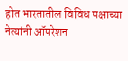होत भारतातील विविध पक्षाच्या नेत्यांनी ऑपरेशन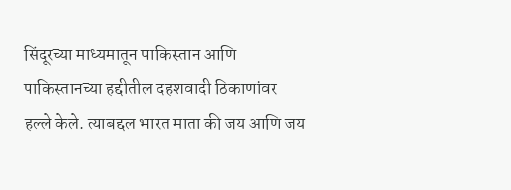सिंदूरच्या माध्यमातून पाकिस्तान आणि पाकिस्तानच्या हद्दीतील दहशवादी ठिकाणांवर हल्ले केले. त्याबद्दल भारत माता की जय आणि जय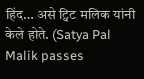हिंद… असे ट्विट मलिक यांनी केले होते. (Satya Pal Malik passes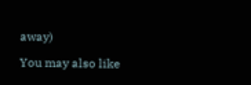away)

You may also like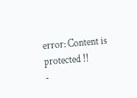error: Content is protected !!
-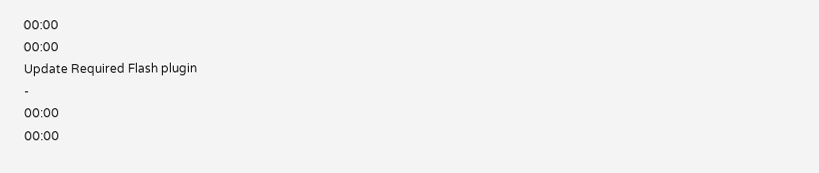00:00
00:00
Update Required Flash plugin
-
00:00
00:00